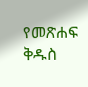የመጽሐፍ ቅዱስ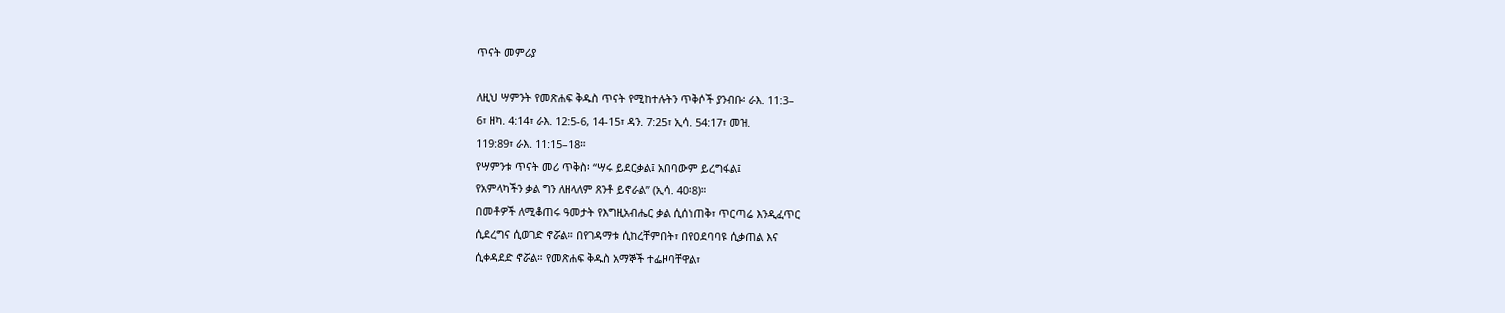ጥናት መምሪያ

ለዚህ ሣምንት የመጽሐፍ ቅዱስ ጥናት የሚከተሉትን ጥቅሶች ያንብቡ፡ ራእ. 11:3–
6፣ ዘካ. 4:14፣ ራእ. 12:5-6, 14-15፣ ዳን. 7:25፣ ኢሳ. 54:17፣ መዝ.
119:89፣ ራእ. 11:15–18።
የሣምንቱ ጥናት መሪ ጥቅስ፡ “ሣሩ ይደርቃል፤ አበባውም ይረግፋል፤
የአምላካችን ቃል ግን ለዘላለም ጸንቶ ይኖራል” (ኢሳ. 40፡8)።
በመቶዎች ለሚቆጠሩ ዓመታት የእግዚአብሔር ቃል ሲሰነጠቅ፣ ጥርጣሬ እንዲፈጥር
ሲደረግና ሲወገድ ኖሯል። በየገዳማቱ ሲከረቸምበት፣ በየዐደባባዩ ሲቃጠል እና
ሲቀዳደድ ኖሯል። የመጽሐፍ ቅዱስ አማኞች ተፌዞባቸዋል፣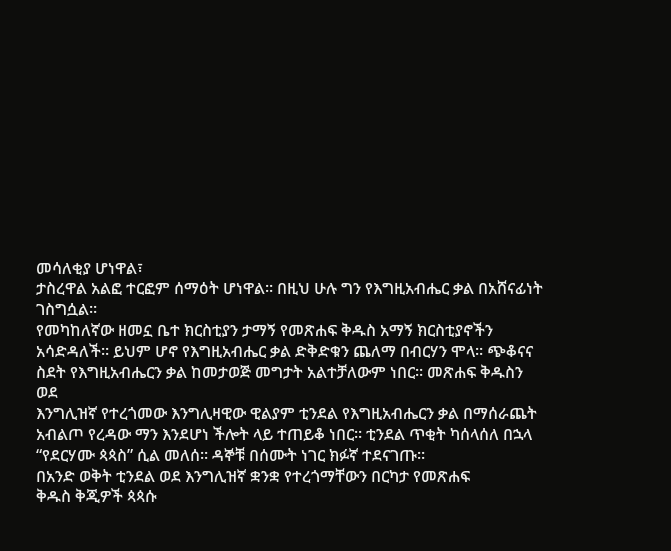መሳለቂያ ሆነዋል፣
ታስረዋል አልፎ ተርፎም ሰማዕት ሆነዋል። በዚህ ሁሉ ግን የእግዚአብሔር ቃል በአሸናፊነት
ገስግሷል።
የመካከለኛው ዘመኗ ቤተ ክርስቲያን ታማኝ የመጽሐፍ ቅዱስ አማኝ ክርስቲያኖችን
አሳድዳለች። ይህም ሆኖ የእግዚአብሔር ቃል ድቅድቁን ጨለማ በብርሃን ሞላ። ጭቆናና
ስደት የእግዚአብሔርን ቃል ከመታወጅ መግታት አልተቻለውም ነበር። መጽሐፍ ቅዱስን ወደ
እንግሊዝኛ የተረጎመው እንግሊዛዊው ዊልያም ቲንደል የእግዚአብሔርን ቃል በማሰራጨት
አብልጦ የረዳው ማን እንደሆነ ችሎት ላይ ተጠይቆ ነበር። ቲንደል ጥቂት ካሰላሰለ በኋላ
“የደርሃሙ ጳጳስ” ሲል መለሰ። ዳኞቹ በሰሙት ነገር ክፉኛ ተደናገጡ።
በአንድ ወቅት ቲንደል ወደ እንግሊዝኛ ቋንቋ የተረጎማቸውን በርካታ የመጽሐፍ
ቅዱስ ቅጂዎች ጳጳሱ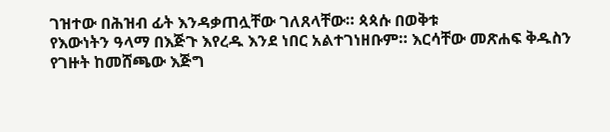ገዝተው በሕዝብ ፊት እንዳቃጠሏቸው ገለጸላቸው። ጳጳሱ በወቅቱ
የእውነትን ዓላማ በእጅጉ እየረዱ እንደ ነበር አልተገነዘቡም። እርሳቸው መጽሐፍ ቅዱስን
የገዙት ከመሸጫው እጅግ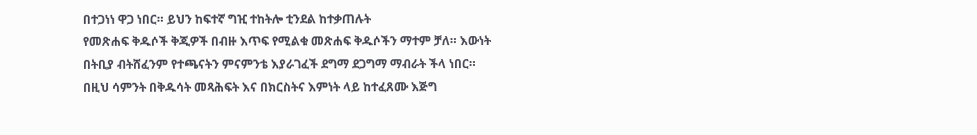በተጋነነ ዋጋ ነበር። ይህን ከፍተኛ ግዢ ተከትሎ ቲንደል ከተቃጠሉት
የመጽሐፍ ቅዱሶች ቅጂዎች በብዙ እጥፍ የሚልቁ መጽሐፍ ቅዱሶችን ማተም ቻለ። እውነት
በትቢያ ብትሸፈንም የተጫናትን ምናምንቴ እያራገፈች ደግማ ደጋግማ ማብራት ችላ ነበር።
በዚህ ሳምንት በቅዱሳት መጻሕፍት እና በክርስትና እምነት ላይ ከተፈጸሙ እጅግ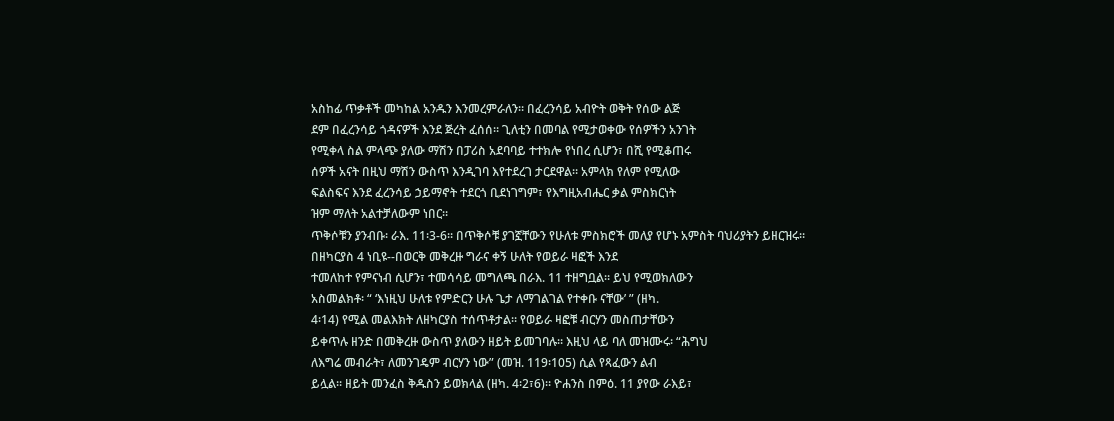አስከፊ ጥቃቶች መካከል አንዱን እንመረምራለን። በፈረንሳይ አብዮት ወቅት የሰው ልጅ
ደም በፈረንሳይ ጎዳናዎች እንደ ጅረት ፈሰሰ። ጊለቲን በመባል የሚታወቀው የሰዎችን አንገት
የሚቀላ ስል ምላጭ ያለው ማሽን በፓሪስ አደባባይ ተተክሎ የነበረ ሲሆን፣ በሺ የሚቆጠሩ
ሰዎች አናት በዚህ ማሽን ውስጥ እንዲገባ እየተደረገ ታርደዋል። አምላክ የለም የሚለው
ፍልስፍና እንደ ፈረንሳይ ኃይማኖት ተደርጎ ቢደነገግም፣ የእግዚአብሔር ቃል ምስክርነት
ዝም ማለት አልተቻለውም ነበር።
ጥቅሶቹን ያንብቡ፡ ራእ. 11፡3-6። በጥቅሶቹ ያገኟቸውን የሁለቱ ምስክሮች መለያ የሆኑ አምስት ባህሪያትን ይዘርዝሩ።
በዘካርያስ 4 ነቢዩ--በወርቅ መቅረዙ ግራና ቀኝ ሁለት የወይራ ዛፎች እንደ
ተመለከተ የምናነብ ሲሆን፣ ተመሳሳይ መግለጫ በራእ. 11 ተዘግቧል። ይህ የሚወክለውን
አስመልክቶ፡ “ ‘እነዚህ ሁለቱ የምድርን ሁሉ ጌታ ለማገልገል የተቀቡ ናቸው’ ” (ዘካ.
4፡14) የሚል መልእክት ለዘካርያስ ተሰጥቶታል። የወይራ ዛፎቹ ብርሃን መስጠታቸውን
ይቀጥሉ ዘንድ በመቅረዙ ውስጥ ያለውን ዘይት ይመገባሉ። እዚህ ላይ ባለ መዝሙሩ፡ “ሕግህ
ለእግሬ መብራት፣ ለመንገዴም ብርሃን ነው” (መዝ. 119፡105) ሲል የጻፈውን ልብ
ይሏል። ዘይት መንፈስ ቅዱስን ይወክላል (ዘካ. 4፡2፣6)። ዮሐንስ በምዕ. 11 ያየው ራእይ፣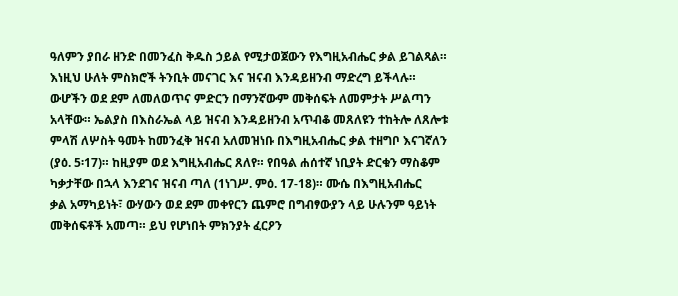ዓለምን ያበራ ዘንድ በመንፈስ ቅዱስ ኃይል የሚታወጀውን የእግዚአብሔር ቃል ይገልጻል።
እነዚህ ሁለት ምስክሮች ትንቢት መናገር እና ዝናብ እንዳይዘንብ ማድረግ ይችላሉ።
ውሆችን ወደ ደም ለመለወጥና ምድርን በማንኛውም መቅሰፍት ለመምታት ሥልጣን
አላቸው። ኤልያስ በእስራኤል ላይ ዝናብ እንዳይዘንብ አጥብቆ መጸለዩን ተከትሎ ለጸሎቱ
ምላሽ ለሦስት ዓመት ከመንፈቅ ዝናብ አለመዝነቡ በእግዚአብሔር ቃል ተዘግቦ እናገኛለን
(ያዕ. 5፡17)። ከዚያም ወደ እግዚአብሔር ጸለየ። የበዓል ሐሰተኛ ነቢያት ድርቁን ማስቆም
ካቃታቸው በኋላ እንደገና ዝናብ ጣለ (1ነገሥ. ምዕ. 17-18)። ሙሴ በእግዚአብሔር
ቃል አማካይነት፣ ውሃውን ወደ ደም መቀየርን ጨምሮ በግብፃውያን ላይ ሁሉንም ዓይነት
መቅሰፍቶች አመጣ። ይህ የሆነበት ምክንያት ፈርዖን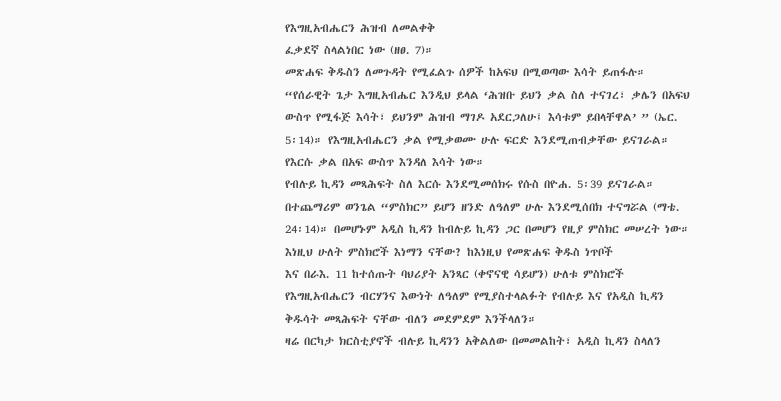የእግዚአብሔርን ሕዝብ ለመልቀቅ
ፈቃደኛ ስላልነበር ነው (ዘፀ. 7)።
መጽሐፍ ቅዱስን ለመጉዳት የሚፈልጉ ሰዎች ከአፍህ በሚወጣው እሳት ይጠፋሉ።
“የሰራዊት ጌታ እግዚአብሔር እንዲህ ይላል ‘ሕዝቡ ይህን ቃል ስለ ተናገረ፣ ቃሌን በአፍህ
ውስጥ የሚፋጅ እሳት፣ ይህንም ሕዝብ ማገዶ አደርጋለሁ፤ እሳቱም ይበላቸዋል’ ” (ኤር.
5፡14)። የእግዚአብሔርን ቃል የሚቃወሙ ሁሉ ፍርድ እንደሚጠብቃቸው ይናገራል።
የእርሱ ቃል በአፍ ውስጥ እንዳለ እሳት ነው።
የብሉይ ኪዳን መጻሕፍት ስለ እርሱ እንደሚመሰክሩ የሱስ በዮሐ. 5፡39 ይናገራል።
በተጨማሪም ወንጌል “ምስክር” ይሆን ዘንድ ለዓለም ሁሉ እንደሚሰበክ ተናግሯል (ማቴ.
24፡14)። በመሆኑም አዲስ ኪዳን ከብሉይ ኪዳን ጋር በመሆን የዚያ ምስክር መሠረት ነው።
እነዚህ ሁለት ምስክሮች እነማን ናቸው? ከእነዚህ የመጽሐፍ ቅዱስ ነጥቦች
እና በራእ. 11 ከተሰጡት ባህሪያት አንጻር (ቀኖናዊ ሳይሆን) ሁለቱ ምስክሮች
የእግዚአብሔርን ብርሃንና እውነት ለዓለም የሚያስተላልፉት የብሉይ እና የአዲስ ኪዳን
ቅዱሳት መጻሕፍት ናቸው ብለን መደምደም እንችላለን።
ዛሬ በርካታ ክርስቲያኖች ብሉይ ኪዳንን አቅልለው በመመልከት፣ አዲስ ኪዳን ስላለን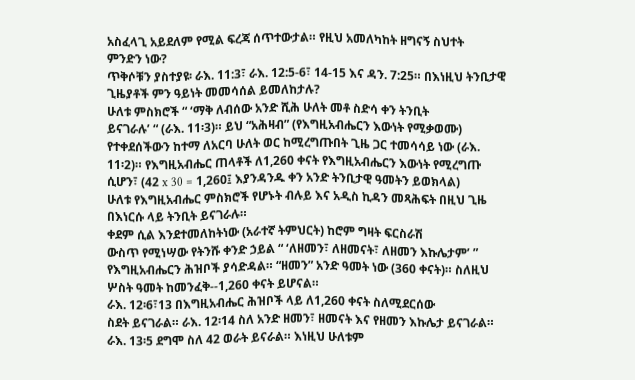አስፈላጊ አይደለም የሚል ፍረጃ ሰጥተውታል። የዚህ አመለካከት ዘግናኝ ስህተት
ምንድን ነው?
ጥቅሶቹን ያስተያዩ፡ ራእ. 11:3፣ ራእ. 12:5-6፣ 14-15 እና ዳን. 7:25። በእነዚህ ትንቢታዊ ጊዜያቶች ምን ዓይነት መመሳሰል ይመለከታሉ?
ሁለቱ ምስክሮች “ ‘ማቅ ለብሰው አንድ ሺሕ ሁለት መቶ ስድሳ ቀን ትንቢት
ይናገራሉ’ “ (ራእ. 11፡3)። ይህ “አሕዛብ” (የእግዚአብሔርን እውነት የሚቃወሙ)
የተቀደሰችውን ከተማ ለአርባ ሁለት ወር ከሚረግጡበት ጊዜ ጋር ተመሳሳይ ነው (ራእ.
11፡2)። የእግዚአብሔር ጠላቶች ለ1,260 ቀናት የእግዚአብሔርን እውነት የሚረግጡ
ሲሆን፣ (42 x 30 = 1,260፤ እያንዳንዱ ቀን አንድ ትንቢታዊ ዓመትን ይወክላል)
ሁለቱ የእግዚአብሔር ምስክሮች የሆኑት ብሉይ እና አዲስ ኪዳን መጻሕፍት በዚህ ጊዜ
በእነርሱ ላይ ትንቢት ይናገራሉ።
ቀደም ሲል እንደተመለከትነው (አራተኛ ትምህርት) ከሮም ግዛት ፍርስራሽ
ውስጥ የሚነሣው የትንሹ ቀንድ ኃይል “ ‘ለዘመን፣ ለዘመናት፣ ለዘመን እኩሌታም’ ”
የእግዚአብሔርን ሕዝቦች ያሳድዳል። “ዘመን” አንድ ዓመት ነው (360 ቀናት)። ስለዚህ
ሦስት ዓመት ከመንፈቅ--1,260 ቀናት ይሆናል።
ራእ. 12፡6፣13 በእግዚአብሔር ሕዝቦች ላይ ለ1,260 ቀናት ስለሚደርሰው
ስደት ይናገራል። ራእ. 12፡14 ስለ አንድ ዘመን፣ ዘመናት እና የዘመን እኩሌታ ይናገራል።
ራእ. 13፡5 ደግሞ ስለ 42 ወራት ይናራል። እነዚህ ሁለቱም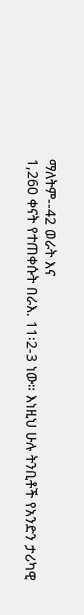ማለትም--42 ወራት እና
1,260 ቀናት የተጠቀሱት በራእ. 11፡2-3 ነው። እነዚህ ሁሉ ትንቢቶች የአንድን ታሪካዊ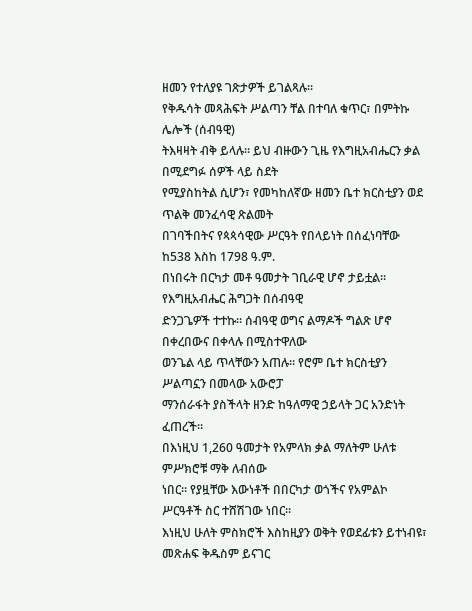ዘመን የተለያዩ ገጽታዎች ይገልጻሉ።
የቅዱሳት መጻሕፍት ሥልጣን ቸል በተባለ ቁጥር፣ በምትኩ ሌሎች (ሰብዓዊ)
ትእዛዛት ብቅ ይላሉ። ይህ ብዙውን ጊዜ የእግዚአብሔርን ቃል በሚደግፉ ሰዎች ላይ ስደት
የሚያስከትል ሲሆን፣ የመካከለኛው ዘመን ቤተ ክርስቲያን ወደ ጥልቅ መንፈሳዊ ጽልመት
በገባችበትና የጳጳሳዊው ሥርዓት የበላይነት በሰፈነባቸው ከ538 እስከ 1798 ዓ.ም.
በነበሩት በርካታ መቶ ዓመታት ገቢራዊ ሆኖ ታይቷል። የእግዚአብሔር ሕግጋት በሰብዓዊ
ድንጋጌዎች ተተኩ። ሰብዓዊ ወግና ልማዶች ግልጽ ሆኖ በቀረበውና በቀላሉ በሚስተዋለው
ወንጌል ላይ ጥላቸውን አጠሉ። የሮም ቤተ ክርስቲያን ሥልጣኗን በመላው አውሮፓ
ማንሰራፋት ያስችላት ዘንድ ከዓለማዊ ኃይላት ጋር አንድነት ፈጠረች።
በእነዚህ 1,260 ዓመታት የአምላክ ቃል ማለትም ሁለቱ ምሥክሮቹ ማቅ ለብሰው
ነበር። የያዟቸው እውነቶች በበርካታ ወጎችና የአምልኮ ሥርዓቶች ስር ተሸሽገው ነበር።
እነዚህ ሁለት ምስክሮች እስከዚያን ወቅት የወደፊቱን ይተነብዩ፣ መጽሐፍ ቅዱስም ይናገር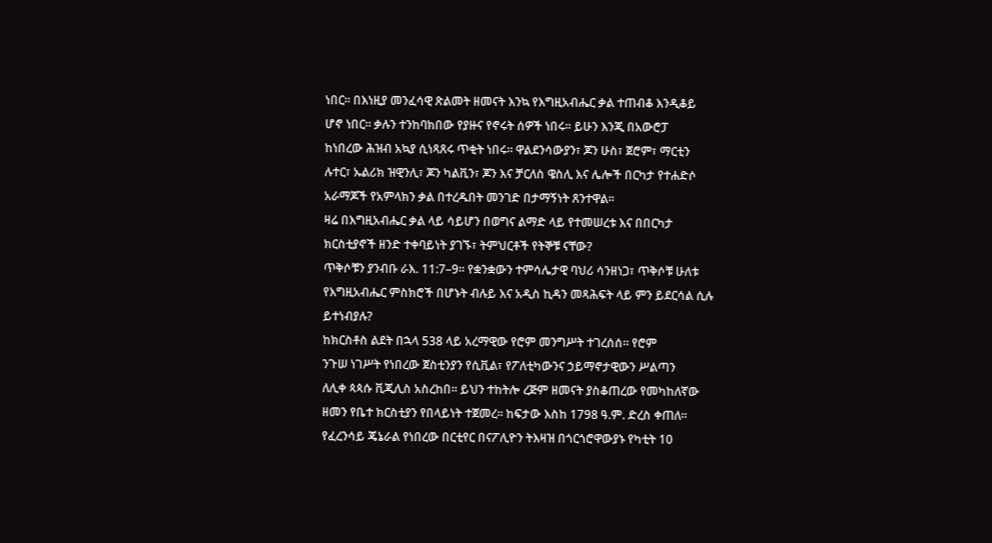ነበር። በእነዚያ መንፈሳዊ ጽልመት ዘመናት እንኳ የእግዚአብሔር ቃል ተጠብቆ እንዲቆይ
ሆኖ ነበር። ቃሉን ተንከባክበው የያዙና የኖሩት ሰዎች ነበሩ። ይሁን እንጂ በአውሮፓ
ከነበረው ሕዝብ አኳያ ሲነጻጸሩ ጥቂት ነበሩ። ዋልደንሳውያን፣ ጆን ሁስ፣ ጀሮም፣ ማርቲን
ሉተር፣ ኡልሪክ ዝዊንሊ፣ ጆን ካልቪን፣ ጆን እና ቻርለስ ዌስሊ እና ሌሎች በርካታ የተሐድሶ
አራማጆች የአምላክን ቃል በተረዱበት መንገድ በታማኝነት ጸንተዋል።
ዛሬ በእግዚአብሔር ቃል ላይ ሳይሆን በወግና ልማድ ላይ የተመሠረቱ እና በበርካታ
ክርስቲያኖች ዘንድ ተቀባይነት ያገኙ፣ ትምህርቶች የትኞቹ ናቸው?
ጥቅሶቹን ያንብቡ ራእ. 11:7–9። የቋንቋውን ተምሳሌታዊ ባህሪ ሳንዘነጋ፣ ጥቅሶቹ ሁለቱ የእግዚአብሔር ምስክሮች በሆኑት ብሉይ እና አዲስ ኪዳን መጻሕፍት ላይ ምን ይደርሳል ሲሉ ይተነብያሉ?
ከክርስቶስ ልደት በኋላ 538 ላይ አረማዊው የሮም መንግሥት ተገረሰሰ። የሮም
ንጉሠ ነገሥት የነበረው ጀስቲንያን የሲቪል፣ የፖለቲካውንና ኃይማኖታዊውን ሥልጣን
ለሊቀ ጳጳሱ ቪጂሊስ አስረከበ። ይህን ተከትሎ ረጅም ዘመናት ያስቆጠረው የመካከለኛው
ዘመን የቤተ ክርስቲያን የበላይነት ተጀመረ። ከፍታው እስከ 1798 ዓ.ም. ድረስ ቀጠለ።
የፈረንሳይ ጄኔራል የነበረው በርቲየር በናፖሊዮን ትእዛዝ በጎርጎሮዋውያኑ የካቲት 10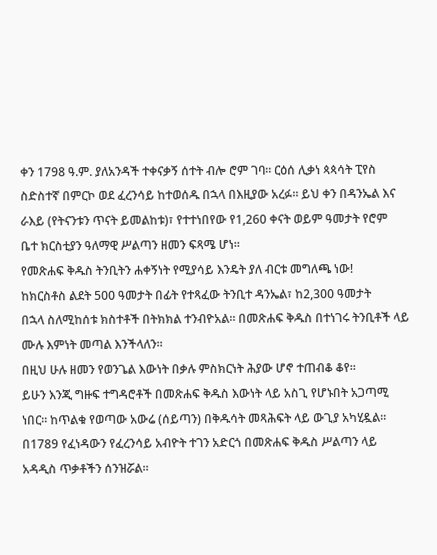ቀን 1798 ዓ.ም. ያለአንዳች ተቀናቃኝ ሰተት ብሎ ሮም ገባ። ርዕሰ ሊቃነ ጳጳሳት ፒየስ
ስድስተኛ በምርኮ ወደ ፈረንሳይ ከተወሰዱ በኋላ በእዚያው አረፉ። ይህ ቀን በዳንኤል እና
ራእይ (የትናንቱን ጥናት ይመልከቱ)፣ የተተነበየው የ1,260 ቀናት ወይም ዓመታት የሮም
ቤተ ክርስቲያን ዓለማዊ ሥልጣን ዘመን ፍጻሜ ሆነ።
የመጽሐፍ ቅዱስ ትንቢትን ሐቀኝነት የሚያሳይ እንዴት ያለ ብርቱ መግለጫ ነው!
ከክርስቶስ ልደት 500 ዓመታት በፊት የተጻፈው ትንቢተ ዳንኤል፣ ከ2,300 ዓመታት
በኋላ ስለሚከሰቱ ክስተቶች በትክክል ተንብዮአል። በመጽሐፍ ቅዱስ በተነገሩ ትንቢቶች ላይ
ሙሉ እምነት መጣል እንችላለን።
በዚህ ሁሉ ዘመን የወንጌል እውነት በቃሉ ምስክርነት ሕያው ሆኖ ተጠብቆ ቆየ።
ይሁን እንጂ ግዙፍ ተግዳሮቶች በመጽሐፍ ቅዱስ እውነት ላይ አስጊ የሆኑበት አጋጣሚ
ነበር። ከጥልቁ የወጣው አውሬ (ሰይጣን) በቅዱሳት መጻሕፍት ላይ ውጊያ አካሂዷል።
በ1789 የፈነዳውን የፈረንሳይ አብዮት ተገን አድርጎ በመጽሐፍ ቅዱስ ሥልጣን ላይ
አዳዲስ ጥቃቶችን ሰንዝሯል።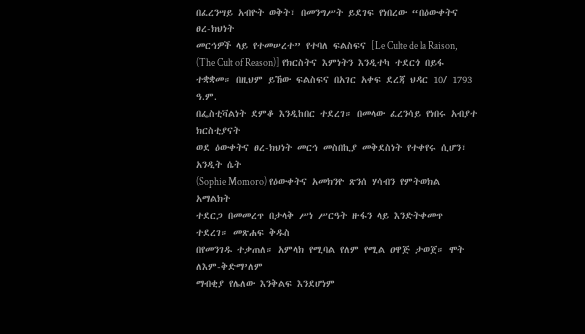በፈረንሣይ አብዮት ወቅት፣ በመንግሥት ይደገፍ የነበረው “በዕውቀትና ፀረ-ክህነት
መርኅዎች ላይ የተመሠረተ” የተባለ ፍልስፍና [Le Culte de la Raison,
(The Cult of Reason)] የክርስትና እምነትን እንዲተካ ተደርጎ በይፋ
ተቋቋመ። በዚህም ይኸው ፍልስፍና በአገር አቀፍ ደረጃ ህዳር 10/ 1793 ዓ.ም.
በፌስቲቫልነት ደምቆ እንዲከበር ተደረገ። በመላው ፈረንሳይ የነበሩ አብያተ ክርስቲያናት
ወደ ዕውቀትና ፀረ-ክህነት መርኅ መስበኪያ መቅደስነት የተቀየሩ ሲሆን፣ አንዲት ሴት
(Sophie Momoro) የዕውቀትና አመክንዮ ጽንሰ ሃሳብን የምትወክል አማልክት
ተደርጋ በመመረጥ በታላቅ ሥነ ሥርዓት ዙፋን ላይ እንድትቀመጥ ተደረገ። መጽሐፍ ቅዱስ
በየመንገዱ ተቃጠለ። አምላክ የሚባል የለም የሚል ዐዋጅ ታወጀ። ሞት ለእም-ቅድማ’ለም
ማብቂያ የሌለው እንቅልፍ እንደሆነም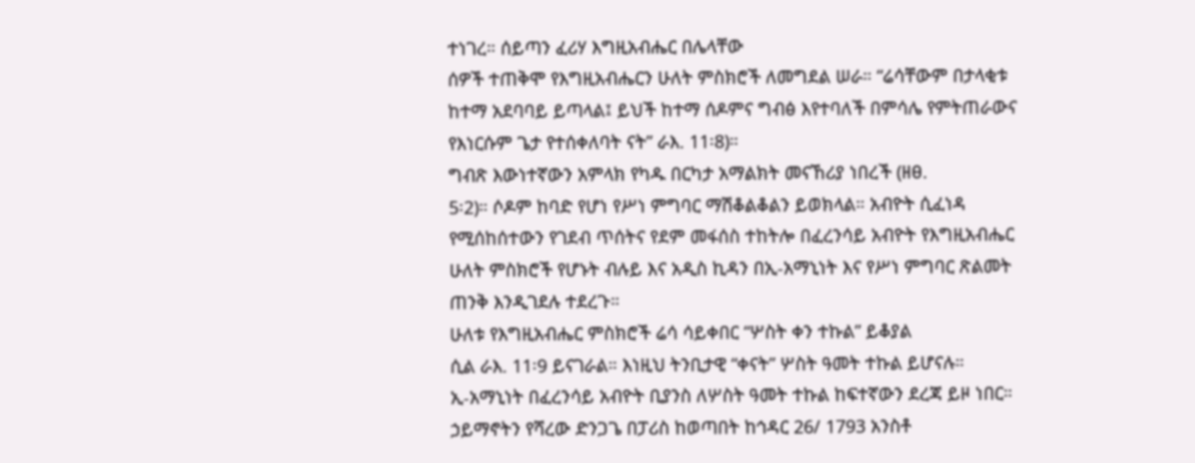ተነገረ። ሰይጣን ፈሪሃ እግዚአብሔር በሌላቸው
ሰዎች ተጠቅሞ የእግዚአብሔርን ሁለት ምስክሮች ለመግደል ሠራ። “ሬሳቸውም በታላቂቱ
ከተማ አደባባይ ይጣላል፤ ይህች ከተማ ሰዶምና ግብፅ እየተባለች በምሳሌ የምትጠራውና
የእነርሱም ጌታ የተሰቀለባት ናት” ራእ. 11፡8)።
ግብጽ እውነተኛውን አምላክ የካዱ በርካታ አማልክት መናኸሪያ ነበረች (ዘፀ.
5፡2)። ሶዶም ከባድ የሆነ የሥነ ምግባር ማሽቆልቆልን ይወክላል። አብዮት ሲፈነዳ
የሚሰከሰተውን የገደብ ጥሰትና የደም መፋሰስ ተከትሎ በፈረንሳይ አብዮት የእግዚአብሔር
ሁለት ምስክሮች የሆኑት ብሉይ እና አዲስ ኪዳን በኢ-አማኒነት እና የሥነ ምግባር ጽልመት
ጠንቅ እንዲገደሉ ተደረጉ።
ሁለቱ የእግዚአብሔር ምስክሮች ሬሳ ሳይቀበር “ሦስት ቀን ተኩል” ይቆያል
ሲል ራእ. 11፡9 ይናገራል። እነዚህ ትንቢታዊ “ቀናት” ሦስት ዓመት ተኩል ይሆናሉ።
ኢ-አማኒነት በፈረንሳይ አብዮት ቢያንስ ለሦስት ዓመት ተኩል ከፍተኛውን ደረጃ ይዞ ነበር።
ኃይማኖትን የሻረው ድንጋጌ በፓሪስ ከወጣበት ከኅዳር 26/ 1793 አንስቶ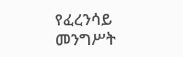የፈረንሳይ
መንግሥት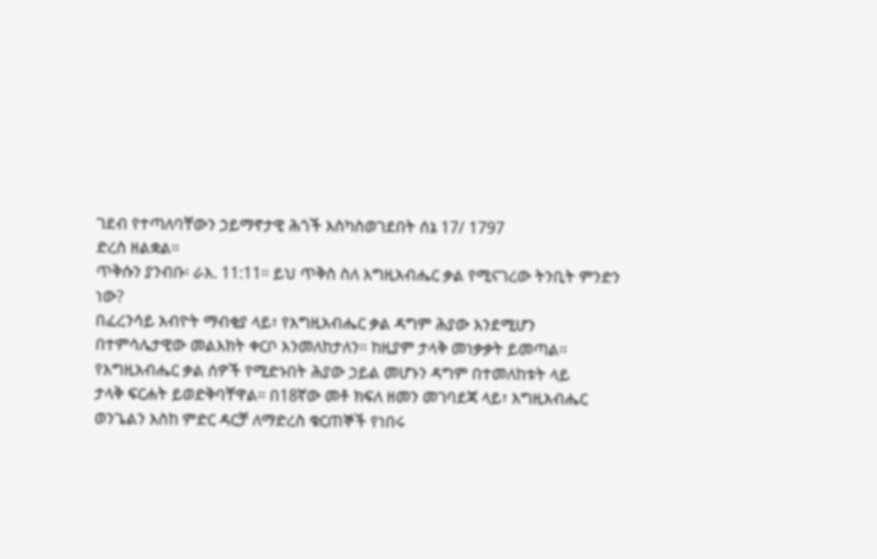ገደብ የተጣለባቸውን ኃይማኖታዊ ሕጎች እስካስወገደበት ሰኔ 17/ 1797
ድረስ ዘልቋል።
ጥቅሱን ያንብቡ፡ ራእ. 11:11። ይህ ጥቅስ ስለ እግዚአብሔር ቃል የሚናገረው ትንቢት ምንድን ነው?
በፈረንሳይ አብዮት ማብቂያ ላይ፣ የእግዚአብሔር ቃል ዳግም ሕያው እንደሚሆን
በተምሳሌታዊው መልእክት ቀርቦ እንመለከታለን። ከዚያም ታላቅ መነቃቃት ይመጣል።
የእግዚአብሔር ቃል ሰዎች የሚድኑበት ሕያው ኃይል መሆኑን ዳግም በተመለከቱት ላይ
ታላቅ ፍርሐት ይወድቅባቸዋል። በ18ኛው መቶ ክፍለ ዘመን መገባደጃ ላይ፣ እግዚአብሔር
ወንጌልን እስከ ምድር ዳርቻ ለማድረስ ቁርጠኞች የነበሩ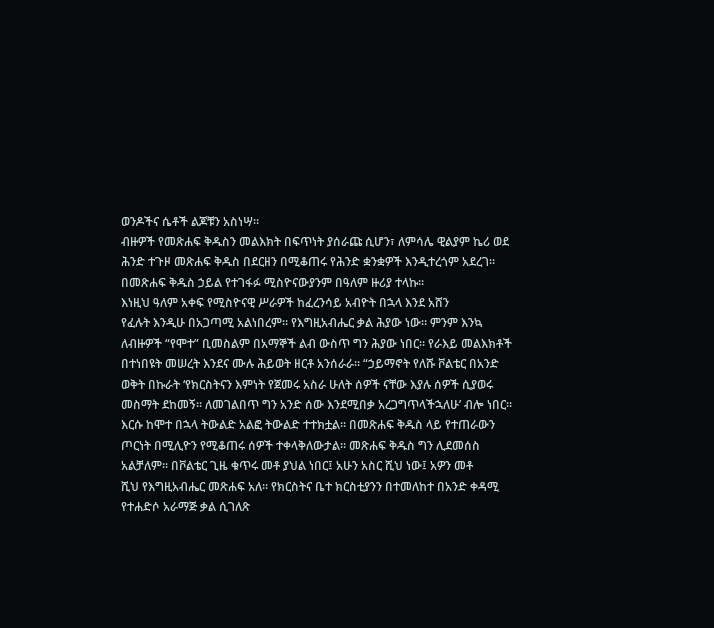ወንዶችና ሴቶች ልጆቹን አስነሣ።
ብዙዎች የመጽሐፍ ቅዱስን መልእክት በፍጥነት ያሰራጩ ሲሆን፣ ለምሳሌ ዊልያም ኬሪ ወደ
ሕንድ ተጉዞ መጽሐፍ ቅዱስ በደርዘን በሚቆጠሩ የሕንድ ቋንቋዎች እንዲተረጎም አደረገ።
በመጽሐፍ ቅዱስ ኃይል የተገፋፉ ሚስዮናውያንም በዓለም ዙሪያ ተላኩ።
እነዚህ ዓለም አቀፍ የሚስዮናዊ ሥራዎች ከፈረንሳይ አብዮት በኋላ እንደ አሸን
የፈሉት እንዲሁ በአጋጣሚ አልነበረም። የእግዚአብሔር ቃል ሕያው ነው። ምንም እንኳ
ለብዙዎች “የሞተ” ቢመስልም በአማኞች ልብ ውስጥ ግን ሕያው ነበር። የራእይ መልእክቶች
በተነበዩት መሠረት እንደና ሙሉ ሕይወት ዘርቶ አንሰራራ። “ኃይማኖት የለሹ ቮልቴር በአንድ
ወቅት በኩራት ‘የክርስትናን እምነት የጀመሩ አስራ ሁለት ሰዎች ናቸው እያሉ ሰዎች ሲያወሩ
መስማት ደከመኝ። ለመገልበጥ ግን አንድ ሰው እንደሚበቃ አረጋግጥላችኋለሁ’ ብሎ ነበር።
እርሱ ከሞተ በኋላ ትውልድ አልፎ ትውልድ ተተክቷል። በመጽሐፍ ቅዱስ ላይ የተጠራውን
ጦርነት በሚሊዮን የሚቆጠሩ ሰዎች ተቀላቅለውታል። መጽሐፍ ቅዱስ ግን ሊደመሰስ
አልቻለም። በቮልቴር ጊዜ ቁጥሩ መቶ ያህል ነበር፤ አሁን አስር ሺህ ነው፤ አዎን መቶ
ሺህ የእግዚአብሔር መጽሐፍ አለ። የክርስትና ቤተ ክርስቲያንን በተመለከተ በአንድ ቀዳሚ
የተሐድሶ አራማጅ ቃል ሲገለጽ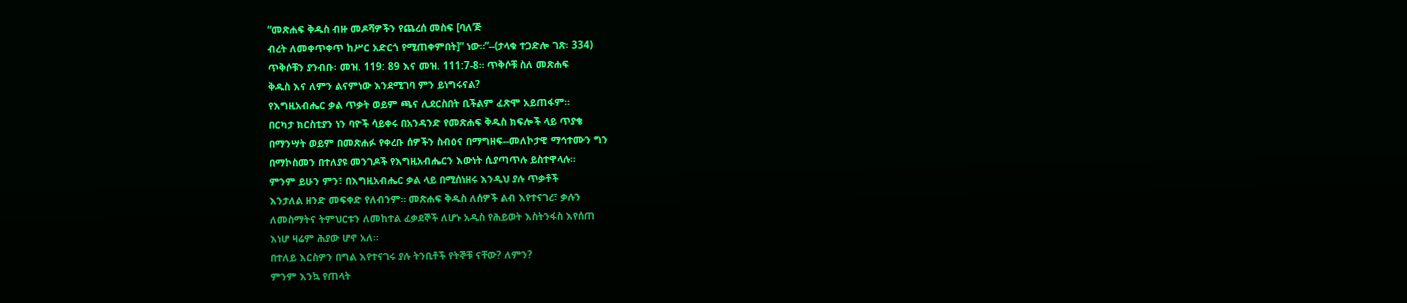“መጽሐፍ ቅዱስ ብዙ መዶሻዎችን የጨረሰ መስፍ [ባለ’ጅ
ብረት ለመቀጥቀጥ ከሥር አድርጎ የሚጠቀምበት]” ነው።”--(ታላቁ ተጋድሎ ገጽ፡ 334)
ጥቅሶቹን ያንብቡ፡ መዝ. 119: 89 እና መዝ. 111:7-8። ጥቅሶቹ ስለ መጽሐፍ
ቅዱስ እና ለምን ልናምነው እንደሚገባ ምን ይነግሩናል?
የእግዚአብሔር ቃል ጥቃት ወይም ጫና ሊደርስበት ቢችልም ፈጽሞ አይጠፋም።
በርካታ ክርስቲያን ነን ባዮች ሳይቀሩ በአንዳንድ የመጽሐፍ ቅዱስ ክፍሎች ላይ ጥያቄ
በማንሣት ወይም በመጽሐፉ የቀረቡ ሰዎችን ስብዕና በማግዘፍ--መለኮታዊ ማኅተሙን ግን
በማኮስመን በተለያዩ መንገዶች የእግዚአብሔርን እውነት ሲያጣጥሉ ይስተዋላሉ።
ምንም ይሁን ምን፣ በእግዚአብሔር ቃል ላይ በሚሰነዘሩ እንዲህ ያሉ ጥቃቶች
እንታለል ዘንድ መፍቀድ የለብንም። መጽሐፍ ቅዱስ ለሰዎች ልብ እየተናገረ፣ ቃሉን
ለመስማትና ትምህርቱን ለመከተል ፈቃደኞች ለሆኑ አዲስ የሕይወት እስትንፋስ እየሰጠ
እነሆ ዛሬም ሕያው ሆኖ አለ።
በተለይ እርስዎን በግል እየተናገሩ ያሉ ትንቢቶች የትኞቹ ናቸው? ለምን?
ምንም እንኳ የጠላት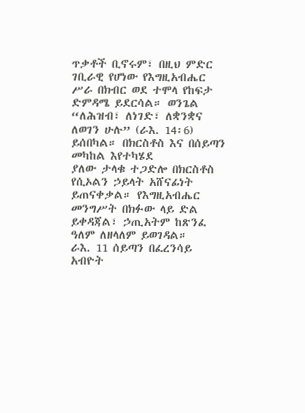ጥቃቶች ቢኖሩም፣ በዚህ ምድር ገቢራዊ የሆነው የእግዚአብሔር
ሥራ በክብር ወደ ተሞላ የከፍታ ድምዳሜ ይደርሳል። ወንጌል “ለሕዝብ፣ ለነገድ፣ ለቋንቋና
ለወገን ሁሉ” (ራእ. 14፡6) ይሰበካል። በክርስቶስ እና በሰይጣን መካከል እየተካሄደ
ያለው ታላቁ ተጋድሎ በክርስቶስ የሲኦልን ኃይላት አሸናፊነት ይጠናቀቃል። የእግዚአብሔር
መንግሥት በክፉው ላይ ድል ይቀዳጃል፣ ኃጢአትም ከጽንፈ ዓለም ለዘላለም ይወገዳል።
ራእ. 11 ሰይጣን በፈረንሳይ አብዮት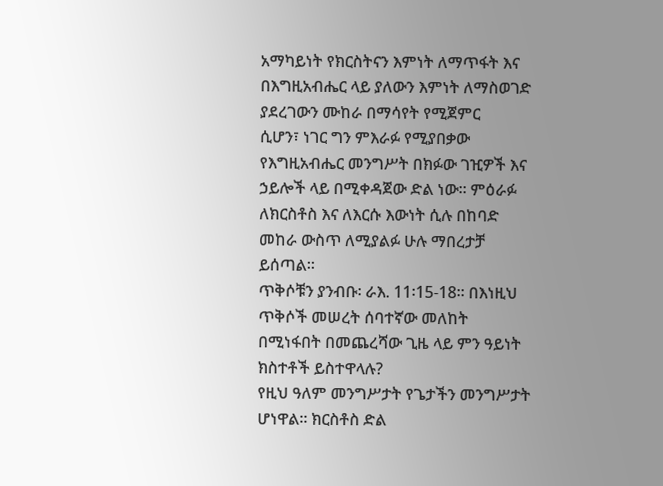አማካይነት የክርስትናን እምነት ለማጥፋት እና
በእግዚአብሔር ላይ ያለውን እምነት ለማስወገድ ያደረገውን ሙከራ በማሳየት የሚጀምር
ሲሆን፣ ነገር ግን ምእራፉ የሚያበቃው የእግዚአብሔር መንግሥት በክፉው ገዢዎች እና
ኃይሎች ላይ በሚቀዳጀው ድል ነው። ምዕራፉ ለክርስቶስ እና ለእርሱ እውነት ሲሉ በከባድ
መከራ ውስጥ ለሚያልፉ ሁሉ ማበረታቻ ይሰጣል።
ጥቅሶቹን ያንብቡ፡ ራእ. 11፡15-18። በእነዚህ ጥቅሶች መሠረት ሰባተኛው መለከት
በሚነፋበት በመጨረሻው ጊዜ ላይ ምን ዓይነት ክስተቶች ይስተዋላሉ?
የዚህ ዓለም መንግሥታት የጌታችን መንግሥታት ሆነዋል። ክርስቶስ ድል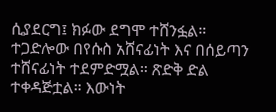ሲያደርግ፤ ክፉው ደግሞ ተሸንፏል። ተጋድሎው በየሱስ አሸናፊነት እና በሰይጣን ተሸናፊነት ተደምድሟል። ጽድቅ ድል ተቀዳጅቷል። እውነት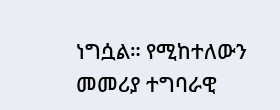ነግሷል። የሚከተለውን መመሪያ ተግባራዊ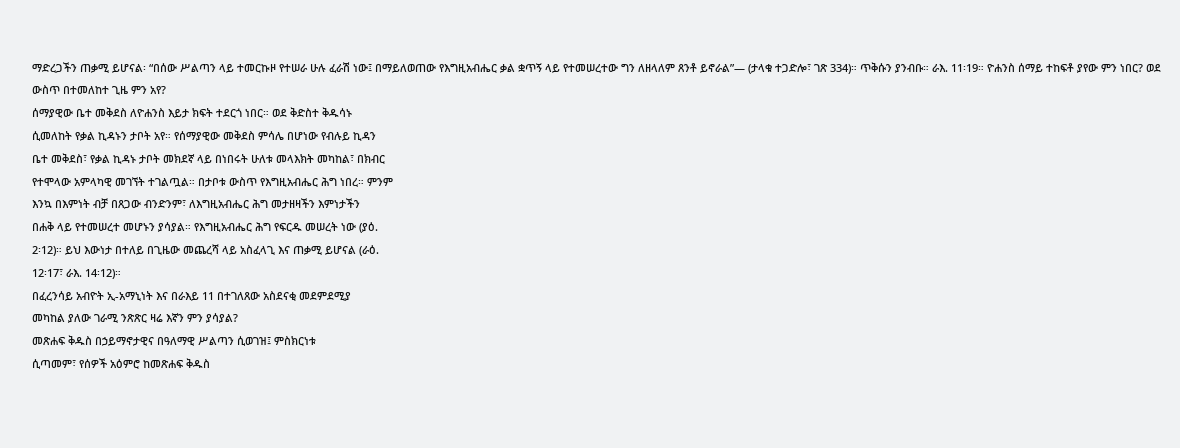ማድረጋችን ጠቃሚ ይሆናል፡ “በሰው ሥልጣን ላይ ተመርኩዞ የተሠራ ሁሉ ፈራሽ ነው፤ በማይለወጠው የእግዚአብሔር ቃል ቋጥኝ ላይ የተመሠረተው ግን ለዘላለም ጸንቶ ይኖራል”— (ታላቁ ተጋድሎ፣ ገጽ 334)። ጥቅሱን ያንብቡ። ራእ. 11፡19። ዮሐንስ ሰማይ ተከፍቶ ያየው ምን ነበር? ወደ ውስጥ በተመለከተ ጊዜ ምን አየ?
ሰማያዊው ቤተ መቅደስ ለዮሐንስ እይታ ክፍት ተደርጎ ነበር። ወደ ቅድስተ ቅዱሳኑ
ሲመለከት የቃል ኪዳኑን ታቦት አየ። የሰማያዊው መቅደስ ምሳሌ በሆነው የብሉይ ኪዳን
ቤተ መቅደስ፣ የቃል ኪዳኑ ታቦት መክደኛ ላይ በነበሩት ሁለቱ መላእክት መካከል፣ በክብር
የተሞላው አምላካዊ መገኘት ተገልጧል። በታቦቱ ውስጥ የእግዚአብሔር ሕግ ነበረ። ምንም
እንኳ በእምነት ብቻ በጸጋው ብንድንም፣ ለእግዚአብሔር ሕግ መታዘዛችን እምነታችን
በሐቅ ላይ የተመሠረተ መሆኑን ያሳያል። የእግዚአብሔር ሕግ የፍርዱ መሠረት ነው (ያዕ.
2፡12)። ይህ እውነታ በተለይ በጊዜው መጨረሻ ላይ አስፈላጊ እና ጠቃሚ ይሆናል (ራዕ.
12፡17፣ ራእ. 14፡12)።
በፈረንሳይ አብዮት ኢ-አማኒነት እና በራእይ 11 በተገለጸው አስደናቂ መደምደሚያ
መካከል ያለው ገራሚ ንጽጽር ዛሬ እኛን ምን ያሳያል?
መጽሐፍ ቅዱስ በኃይማኖታዊና በዓለማዊ ሥልጣን ሲወገዝ፤ ምስክርነቱ
ሲጣመም፣ የሰዎች አዕምሮ ከመጽሐፍ ቅዱስ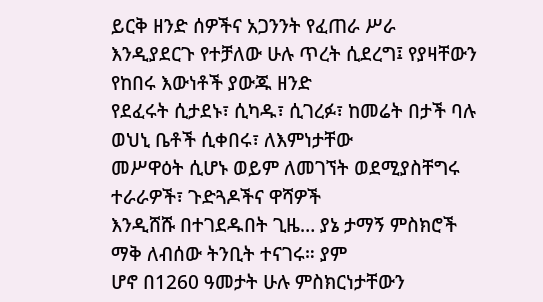ይርቅ ዘንድ ሰዎችና አጋንንት የፈጠራ ሥራ
እንዲያደርጉ የተቻለው ሁሉ ጥረት ሲደረግ፤ የያዛቸውን የከበሩ እውነቶች ያውጁ ዘንድ
የደፈሩት ሲታደኑ፣ ሲካዱ፣ ሲገረፉ፣ ከመሬት በታች ባሉ ወህኒ ቤቶች ሲቀበሩ፣ ለእምነታቸው
መሥዋዕት ሲሆኑ ወይም ለመገኘት ወደሚያስቸግሩ ተራራዎች፣ ጉድጓዶችና ዋሻዎች
እንዲሸሹ በተገደዱበት ጊዜ… ያኔ ታማኝ ምስክሮች ማቅ ለብሰው ትንቢት ተናገሩ። ያም
ሆኖ በ1260 ዓመታት ሁሉ ምስክርነታቸውን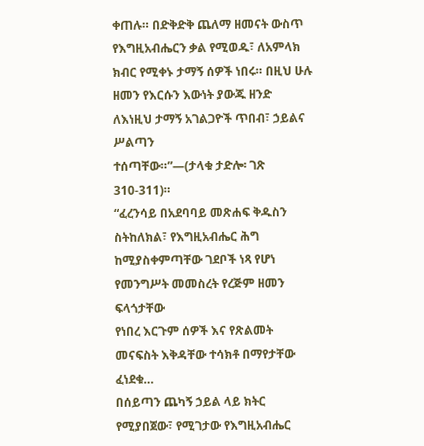ቀጠሉ። በድቅድቅ ጨለማ ዘመናት ውስጥ
የእግዚአብሔርን ቃል የሚወዱ፣ ለአምላክ ክብር የሚቀኑ ታማኝ ሰዎች ነበሩ። በዚህ ሁሉ
ዘመን የእርሱን እውነት ያውጁ ዘንድ ለእነዚህ ታማኝ አገልጋዮች ጥበብ፣ ኃይልና ሥልጣን
ተሰጣቸው።”—(ታላቁ ታድሎ፡ ገጽ 310-311)።
“ፈረንሳይ በአደባባይ መጽሐፍ ቅዱስን ስትከለክል፣ የእግዚአብሔር ሕግ
ከሚያስቀምጣቸው ገደቦች ነጻ የሆነ የመንግሥት መመስረት የረጅም ዘመን ፍላጎታቸው
የነበረ እርጉም ሰዎች እና የጽልመት መናፍስት እቅዳቸው ተሳክቶ በማየታቸው ፈነደቁ…
በሰይጣን ጨካኝ ኃይል ላይ ክትር የሚያበጀው፣ የሚገታው የእግዚአብሔር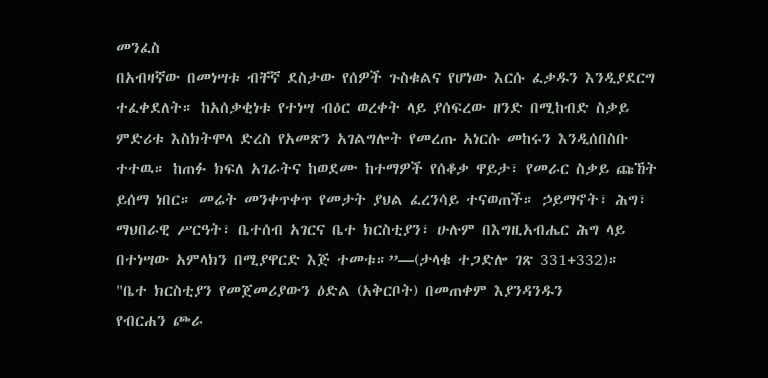መንፈስ
በአብዛኛው በመነሣቱ ብቸኛ ደስታው የሰዎች ጉስቁልና የሆነው እርሱ ፈቃዱን እንዲያደርግ
ተፈቀደለት። ከአሰቃቂነቱ የተነሣ ብዕር ወረቀት ላይ ያሰፍረው ዘንድ በሚከብድ ስቃይ
ምድሪቱ እስክትሞላ ድረስ የአመጽን አገልግሎት የመረጡ አነርሱ መከሩን እንዲሰበስቡ
ተተዉ። ከጠፉ ክፍለ አገራትና ከወደሙ ከተማዎች የሰቆቃ ዋይታ፣ የመራር ስቃይ ጩኸት
ይሰማ ነበር። መሬት መንቀጥቀጥ የመታት ያህል ፈረንሳይ ተናወጠች። ኃይማኖት፣ ሕግ፣
ማህበራዊ ሥርዓት፣ ቤተሰብ አገርና ቤተ ክርስቲያን፣ ሁሉም በእግዚአብሔር ሕግ ላይ
በተነሣው አምላክን በሚያዋርድ እጅ ተመቱ።”—(ታላቁ ተጋድሎ ገጽ 331+332)።
"ቤተ ክርስቲያን የመጀመሪያውን ዕድል (አቅርቦት) በመጠቀም እያንዳንዱን
የብርሐን ጮራ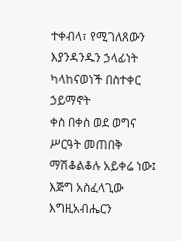ተቀብላ፣ የሚገለጸውን እያንዳንዱን ኃላፊነት ካላከናወነች በስተቀር ኃይማኖት
ቀስ በቀስ ወደ ወግና ሥርዓት መጠበቅ ማሽቆልቆሉ አይቀሬ ነው፤ እጅግ አስፈላጊው
እግዚአብሔርን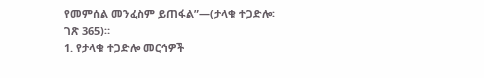የመምሰል መንፈስም ይጠፋል”—(ታላቁ ተጋድሎ፡ ገጽ 365)።
1. የታላቁ ተጋድሎ መርኅዎች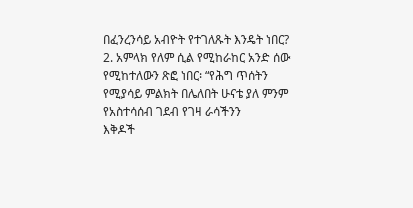በፈንረንሳይ አብዮት የተገለጹት እንዴት ነበር?
2. አምላክ የለም ሲል የሚከራከር አንድ ሰው የሚከተለውን ጽፎ ነበር፡ “የሕግ ጥሰትን
የሚያሳይ ምልክት በሌለበት ሁናቴ ያለ ምንም የአስተሳሰብ ገደብ የገዛ ራሳችንን
እቅዶች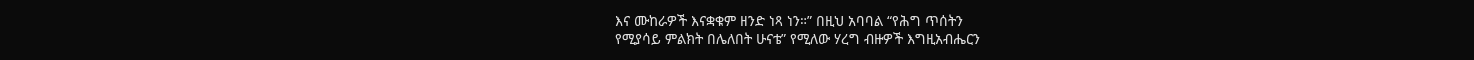እና ሙከራዎች እናቋቁም ዘንድ ነጻ ነን።” በዚህ አባባል “የሕግ ጥሰትን
የሚያሳይ ምልክት በሌለበት ሁናቴ” የሚለው ሃረግ ብዙዎች እግዚአብሔርን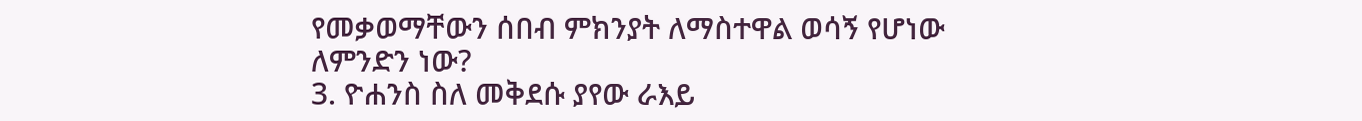የመቃወማቸውን ሰበብ ምክንያት ለማስተዋል ወሳኝ የሆነው ለምንድን ነው?
3. ዮሐንስ ስለ መቅደሱ ያየው ራእይ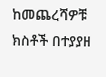ከመጨረሻዎቹ ክስቶች በተያያዘ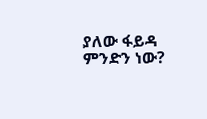ያለው ፋይዳ
ምንድን ነው?